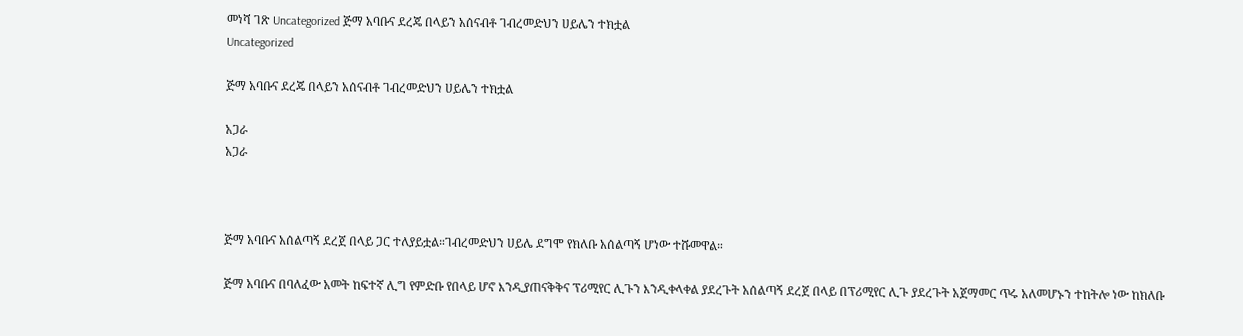መነሻ ገጽ Uncategorized ጅማ አባቡና ደረጄ በላይን አሰናብቶ ገብረመድህን ሀይሌን ተክቷል
Uncategorized

ጅማ አባቡና ደረጄ በላይን አሰናብቶ ገብረመድህን ሀይሌን ተክቷል

አጋራ
አጋራ



ጅማ አባቡና አሰልጣኝ ደረጀ በላይ ጋር ተለያይቷል።ገብረመድህን ሀይሌ ደግሞ የክለቡ አሰልጣኝ ሆነው ተሹመዋል።

ጅማ አባቡና በባለፈው አመት ከፍተኛ ሊግ የምድቡ የበላይ ሆኖ እንዲያጠናቅቅና ፕሪሚየር ሊጉን እንዲቀላቀል ያደረጉት አሰልጣኝ ደረጀ በላይ በፕሪሚየር ሊጉ ያደረጉት አጀማመር ጥሩ አለመሆኑን ተከትሎ ነው ከክለቡ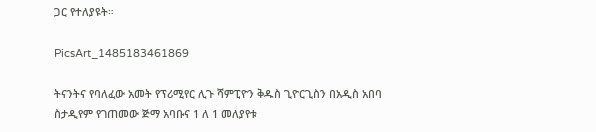ጋር የተለያዩት።

PicsArt_1485183461869

ትናንትና የባለፈው አመት የፕሪሚየር ሊጉ ሻምፒዮን ቅዱስ ጊዮርጊስን በአዲስ አበባ ስታዲየም የገጠመው ጅማ አባቡና 1 ለ 1 መለያየቱ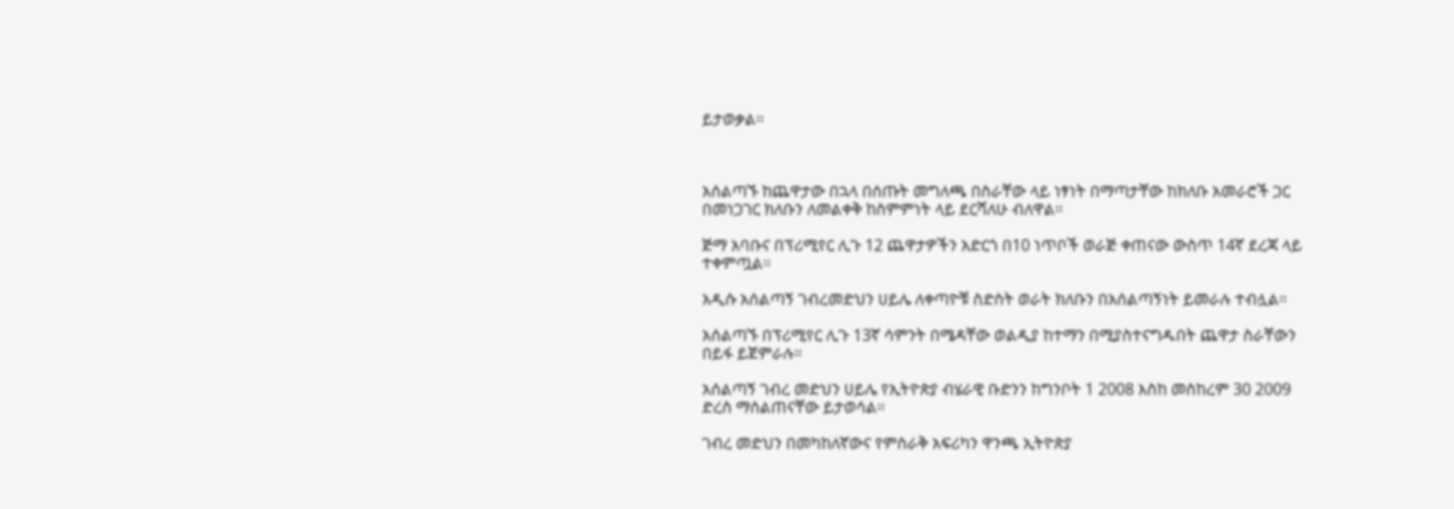ይታወቃል።



አሰልጣኙ ከጨዋታው በኋላ በሰጡት መግለጫ በስራቸው ላይ ነፃነት በማጣታቸው ከክለቡ አመራሮች ጋር በመነጋገር ክለቡን ለመልቀቅ ከስምምነት ላይ ደርሻለሁ ብለዋል።

ጅማ አባቡና በፕሪሚየር ሊጉ 12 ጨዋታዎችን አድርጎ በ10 ነጥቦች ወራጅ ቀጠናው ውስጥ 14ኛ ደረጃ ላይ ተቀምጧል።

አዲሱ አሰልጣኝ ገብረመድህን ሀይሌ ለቀጣዮቹ ስድስት ወራት ክለቡን በአሰልጣኝነት ይመራሉ ተብሏል።

አሰልጣኙ በፕሪሚየር ሊጉ 13ኛ ሳምንት በሜዳቸው ወልዲያ ከተማን በሚያስተናግዱበት ጨዋታ ስራቸውን በይፋ ይጀምራሉ።

አሰልጣኝ ገብረ መድህን ሀይሌ የኢትዮጵያ ብሄራዊ ቡድንን ከግንቦት 1 2008 እስከ መስከረም 30 2009 ድረስ ማሰልጠናቸው ይታወሳል።

ገብረ መድህን በመካከለኛውና የምስራቅ አፍሪካን ዋንጫ ኢትዮጵያ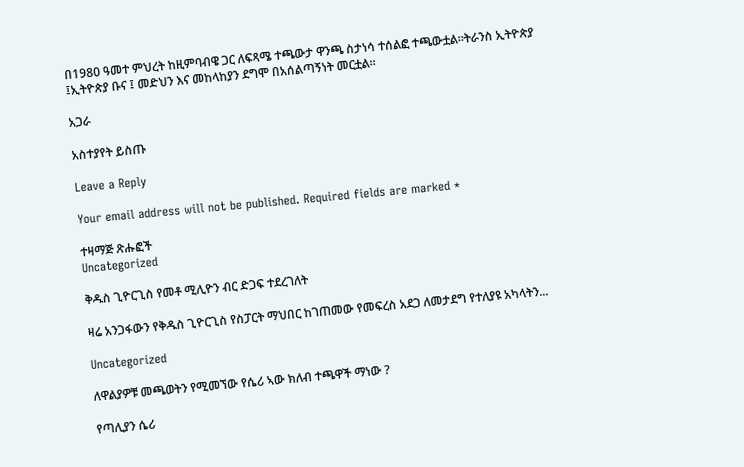በ1980 ዓመተ ምህረት ከዚምባብዌ ጋር ለፍጻሜ ተጫውታ ዋንጫ ስታነሳ ተሰልፎ ተጫውቷል።ትራንስ ኢትዮጵያ ፤ኢትዮጵያ ቡና ፤ መድህን እና መከላከያን ደግሞ በአሰልጣኝነት መርቷል።

አጋራ

አስተያየት ይስጡ

Leave a Reply

Your email address will not be published. Required fields are marked *

ተዛማጅ ጽሑፎች
Uncategorized

ቅዱስ ጊዮርጊስ የመቶ ሚሊዮን ብር ድጋፍ ተደረገለት

ዛሬ አንጋፋውን የቅዱስ ጊዮርጊስ የስፓርት ማህበር ከገጠመው የመፍረስ አደጋ ለመታደግ የተለያዩ አካላትን...

Uncategorized

ለዋልያዎቹ መጫወትን የሚመኘው የሴሪ ኣው ክለብ ተጫዋች ማነው ?

የጣሊያን ሴሪ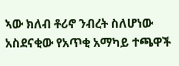ኣው ክለብ ቶሪኖ ንብረት ስለሆነው አስደናቂው የአጥቂ አማካይ ተጫዋች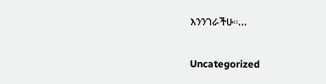እንንገራችሁ።...

Uncategorized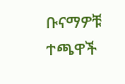ቡናማዎቹ ተጫዋች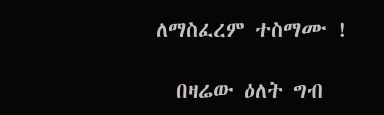ለማስፈረም ተስማሙ !

  በዛሬው ዕለት ግብ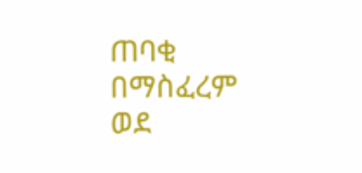ጠባቂ በማስፈረም ወደ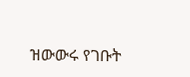ዝውውሩ የገቡት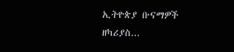ኢትዮጵያ ቡናማዎች ዘካሪያስ...